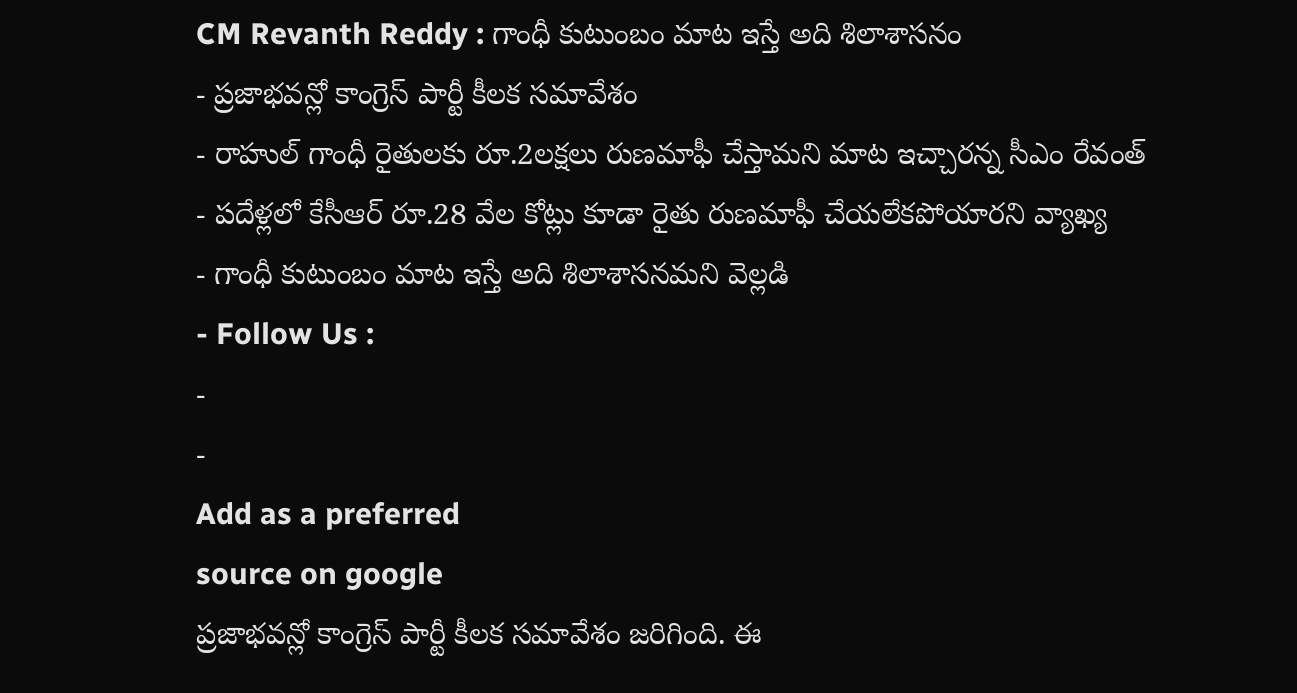CM Revanth Reddy : గాంధీ కుటుంబం మాట ఇస్తే అది శిలాశాసనం
- ప్రజాభవన్లో కాంగ్రెస్ పార్టీ కీలక సమావేశం
- రాహుల్ గాంధీ రైతులకు రూ.2లక్షలు రుణమాఫీ చేస్తామని మాట ఇచ్చారన్న సీఎం రేవంత్
- పదేళ్లలో కేసీఆర్ రూ.28 వేల కోట్లు కూడా రైతు రుణమాఫీ చేయలేకపోయారని వ్యాఖ్య
- గాంధీ కుటుంబం మాట ఇస్తే అది శిలాశాసనమని వెల్లడి
- Follow Us :
-
-
Add as a preferred
source on google
ప్రజాభవన్లో కాంగ్రెస్ పార్టీ కీలక సమావేశం జరిగింది. ఈ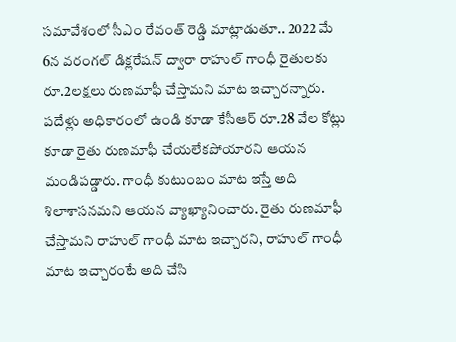సమావేశంలో సీఎం రేవంత్ రెడ్డి మాట్లాడుతూ.. 2022 మే 6న వరంగల్ డిక్లరేషన్ ద్వారా రాహుల్ గాంధీ రైతులకు రూ.2లక్షలు రుణమాఫీ చేస్తామని మాట ఇచ్చారన్నారు. పదేళ్లు అధికారంలో ఉండి కూడా కేసీఆర్ రూ.28 వేల కోట్లు కూడా రైతు రుణమాఫీ చేయలేకపోయారని ఆయన మండిపడ్డారు. గాంధీ కుటుంబం మాట ఇస్తే అది శిలాశాసనమని ఆయన వ్యాఖ్యానించారు. రైతు రుణమాఫీ చేస్తామని రాహుల్ గాంధీ మాట ఇచ్చారని, రాహుల్ గాంధీ మాట ఇచ్చారంటే అది చేసి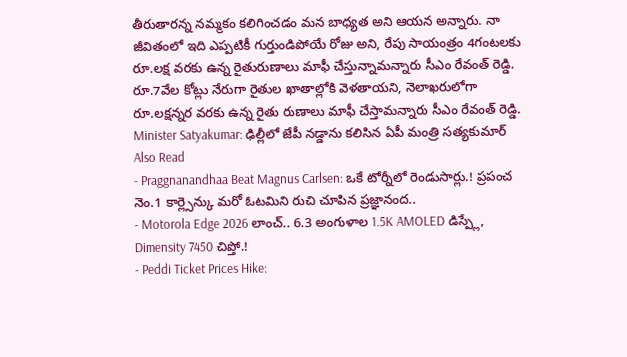తీరుతారన్న నమ్మకం కలిగించడం మన బాధ్యత అని ఆయన అన్నారు. నా జీవితంలో ఇది ఎప్పటికీ గుర్తుండిపోయే రోజు అని, రేపు సాయంత్రం 4గంటలకు రూ.లక్ష వరకు ఉన్న రైతురుణాలు మాఫీ చేస్తున్నామన్నారు సీఎం రేవంత్ రెడ్డి. రూ.7వేల కోట్లు నేరుగా రైతుల ఖాతాల్లోకి వెళతాయని, నెలాఖరులోగా రూ.లక్షన్నర వరకు ఉన్న రైతు రుణాలు మాఫీ చేస్తామన్నారు సీఎం రేవంత్ రెడ్డి.
Minister Satyakumar: ఢిల్లీలో జేపీ నడ్డాను కలిసిన ఏపీ మంత్రి సత్యకుమార్
Also Read
- Praggnanandhaa Beat Magnus Carlsen: ఒకే టోర్నీలో రెండుసార్లు.! ప్రపంచ నెం.1 కార్ల్సెన్కు మరో ఓటమిని రుచి చూపిన ప్రజ్ఞానంద..
- Motorola Edge 2026 లాంచ్.. 6.3 అంగుళాల 1.5K AMOLED డిస్ప్లే, Dimensity 7450 చిప్తో.!
- Peddi Ticket Prices Hike: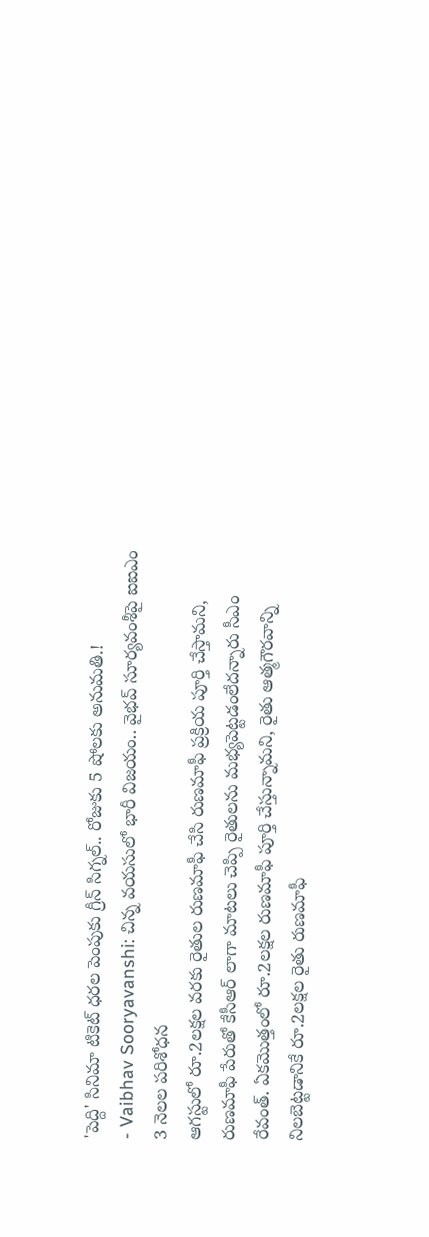'పెద్ది' సినిమా టికెట్ ధరల పెంపుకు గ్రీన్ సిగ్నల్.. రోజుకు 5 షోలకు అనుమతి.!
- Vaibhav Sooryavanshi: చిన్న వయసులో భారీ విజయం.. వైభవ్ సూర్యవంశీపై ఐఐఎం 3 నెలల పరిశోధన
ఆగస్టులో రూ.2లక్షల వరకు రైతుల రుణమాఫీ చేసి రుణమాఫీ ప్రక్రియ పూర్తి చేస్తామని, రుణమాఫీ పేరుతో కేసీఆర్ లాగా మాటలు చెప్పి రైతులను మభ్యపెట్టడంలేదన్నారు సీఎం రేవంత్. ఏకమొత్తంలో రూ.2లక్షల రుణమాఫీ పూర్తి చేస్తున్నామని, రైతు ఆత్మగౌరవాన్ని నిలబెట్టడానికే రూ.2లక్షల రైతు రుణమాఫీ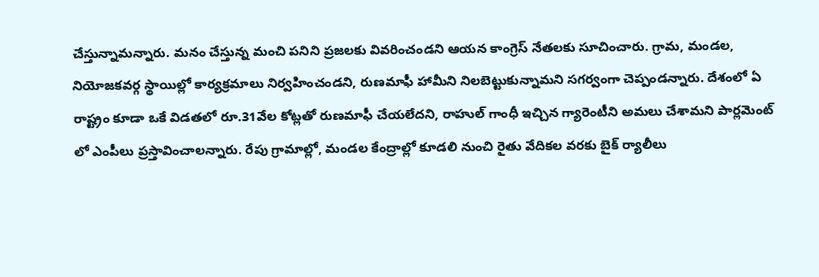చేస్తున్నామన్నారు. మనం చేస్తున్న మంచి పనిని ప్రజలకు వివరించండని ఆయన కాంగ్రెస్ నేతలకు సూచించారు. గ్రామ, మండల, నియోజకవర్గ స్థాయిల్లో కార్యక్రమాలు నిర్వహించండని, రుణమాఫీ హామీని నిలబెట్టుకున్నామని సగర్వంగా చెప్పండన్నారు. దేశంలో ఏ రాష్ట్రం కూడా ఒకే విడతలో రూ.31వేల కోట్లతో రుణమాఫీ చేయలేదని, రాహుల్ గాంధీ ఇచ్చిన గ్యారెంటీని అమలు చేశామని పార్లమెంట్ లో ఎంపీలు ప్రస్తావించాలన్నారు. రేపు గ్రామాల్లో, మండల కేంద్రాల్లో కూడలి నుంచి రైతు వేదికల వరకు బైక్ ర్యాలీలు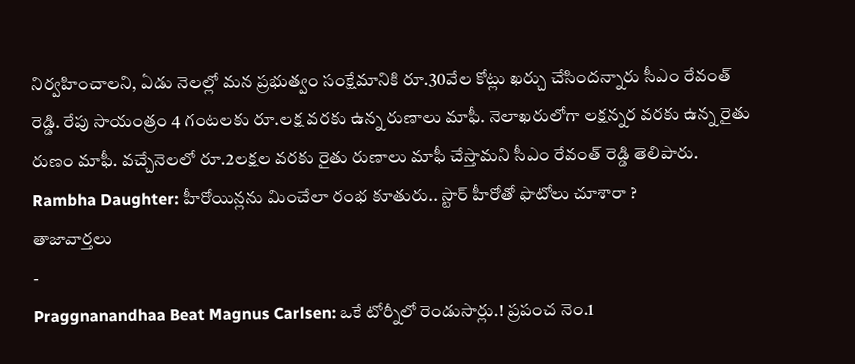నిర్వహించాలని, ఏడు నెలల్లో మన ప్రభుత్వం సంక్షేమానికి రూ.30వేల కోట్లు ఖర్చు చేసిందన్నారు సీఎం రేవంత్ రెడ్డి. రేపు సాయంత్రం 4 గంటలకు రూ.లక్ష వరకు ఉన్న రుణాలు మాఫీ. నెలాఖరులోగా లక్షన్నర వరకు ఉన్న రైతు రుణం మాఫీ. వచ్చేనెలలో రూ.2లక్షల వరకు రైతు రుణాలు మాఫీ చేస్తామని సీఎం రేవంత్ రెడ్డి తెలిపారు.
Rambha Daughter: హీరోయిన్లను మించేలా రంభ కూతురు.. స్టార్ హీరోతో ఫొటోలు చూశారా ?
తాజావార్తలు
-
Praggnanandhaa Beat Magnus Carlsen: ఒకే టోర్నీలో రెండుసార్లు.! ప్రపంచ నెం.1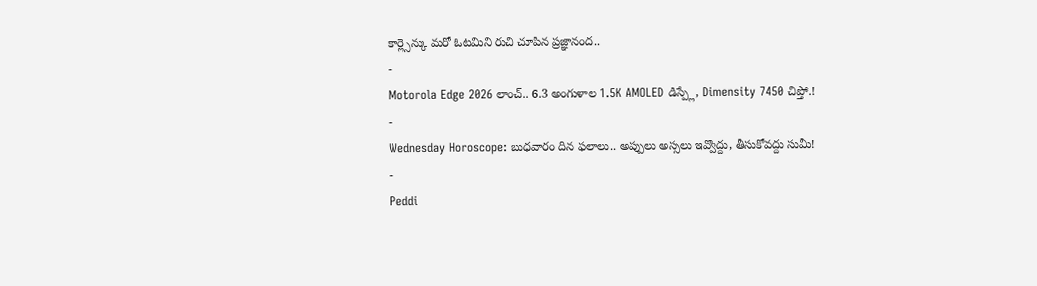కార్ల్సెన్కు మరో ఓటమిని రుచి చూపిన ప్రజ్ఞానంద..
-
Motorola Edge 2026 లాంచ్.. 6.3 అంగుళాల 1.5K AMOLED డిస్ప్లే, Dimensity 7450 చిప్తో.!
-
Wednesday Horoscope: బుధవారం దిన ఫలాలు.. అప్పులు అస్సలు ఇవ్వొద్దు, తీసుకోవద్దు సుమీ!
-
Peddi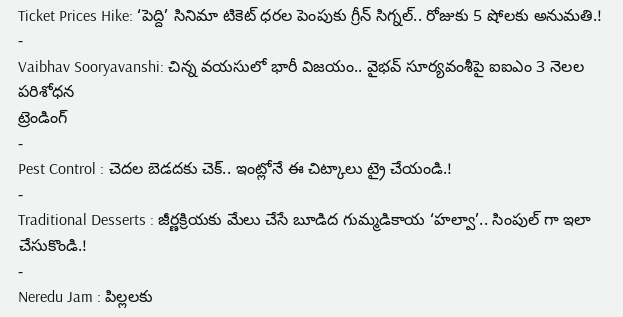Ticket Prices Hike: ‘పెద్ది’ సినిమా టికెట్ ధరల పెంపుకు గ్రీన్ సిగ్నల్.. రోజుకు 5 షోలకు అనుమతి.!
-
Vaibhav Sooryavanshi: చిన్న వయసులో భారీ విజయం.. వైభవ్ సూర్యవంశీపై ఐఐఎం 3 నెలల పరిశోధన
ట్రెండింగ్
-
Pest Control : చెదల బెడదకు చెక్.. ఇంట్లోనే ఈ చిట్కాలు ట్రై చేయండి.!
-
Traditional Desserts : జీర్ణక్రియకు మేలు చేసే బూడిద గుమ్మడికాయ ‘హల్వా’.. సింపుల్ గా ఇలా చేసుకొండి.!
-
Neredu Jam : పిల్లలకు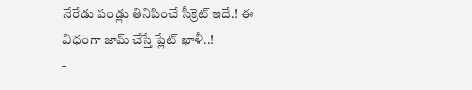నేరేడు పండ్లు తినిపించే సీక్రెట్ ఇదే.! ఈ విధంగా జామ్ చేస్తే ప్లేట్ ఖాళీ..!
-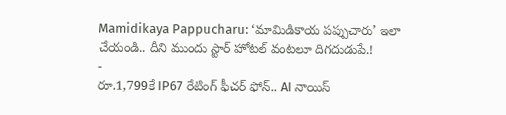Mamidikaya Pappucharu: ‘మామిడికాయ పప్పుచారు’ ఇలా చేయండి.. దీని ముందు స్టార్ హోటల్ వంటలూ దిగదుడుపే.!
-
రూ.1,799కే IP67 రేటింగ్ ఫీచర్ ఫోన్.. AI నాయిస్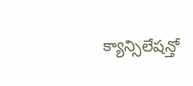క్యాన్సిలేషన్తో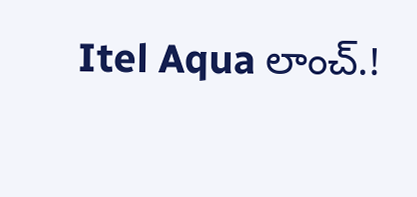Itel Aqua లాంచ్.!